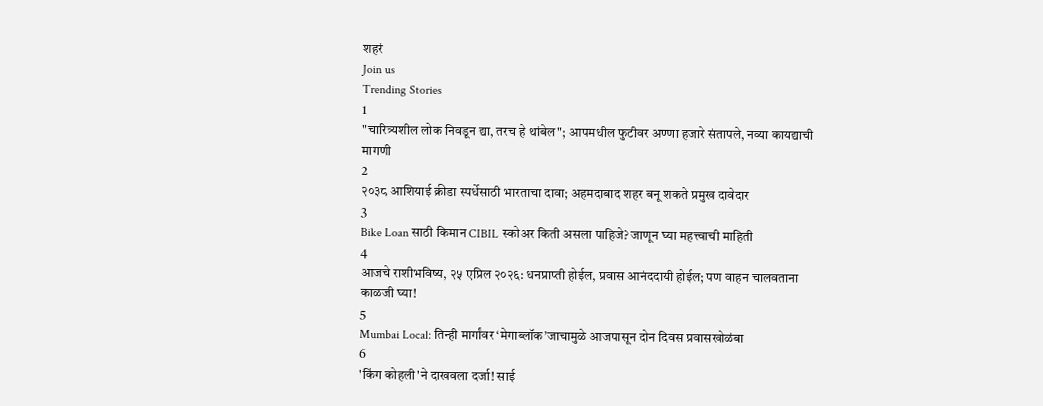शहरं
Join us
Trending Stories
1
"चारित्र्यशील लोक निवडून द्या, तरच हे थांबेल"; आपमधील फुटीवर अण्णा हजारे संतापले, नव्या कायद्याची मागणी
2
२०३८ आशियाई क्रीडा स्पर्धेसाठी भारताचा दावा; अहमदाबाद शहर बनू शकते प्रमुख दावेदार
3
Bike Loan साठी किमान CIBIL स्कोअर किती असला पाहिजे? जाणून घ्या महत्त्वाची माहिती
4
आजचे राशीभविष्य, २५ एप्रिल २०२६: धनप्राप्ती होईल, प्रवास आनंददायी होईल; पण वाहन चालवताना काळजी घ्या!
5
Mumbai Local: तिन्ही मार्गांवर ‘मेगाब्लॉक’जाचामुळे आजपासून दोन दिवस प्रवासखोळंबा
6
'किंग कोहली'ने दाखवला दर्जा! साई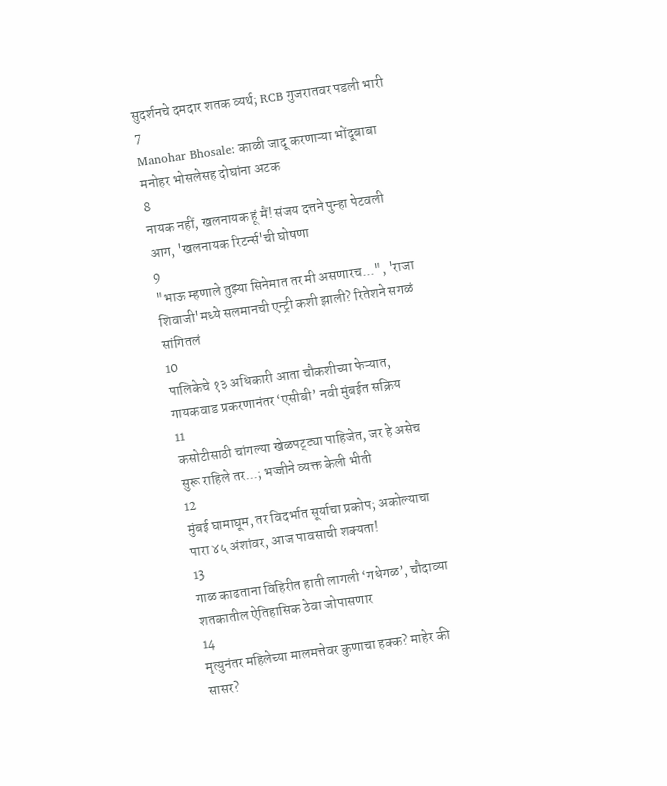सुदर्शनचे दमदार शतक व्यर्थ; RCB गुजरातवर पडली भारी
7
Manohar Bhosale: काळी जादू करणाऱ्या भोंदूबाबा मनोहर भोसलेसह दोघांना अटक
8
नायक नहीं, खलनायक हूं मैं! संजय दत्तने पुन्हा पेटवली आग, 'खलनायक रिटर्न्स'ची घोषणा
9
"भाऊ म्हणाले तुझ्या सिनेमात तर मी असणारच...", 'राजा शिवाजी'मध्ये सलमानची एन्ट्री कशी झाली? रितेशने सगळं सांगितलं
10
पालिकेचे १३ अधिकारी आता चौकशीच्या फेऱ्यात, गायकवाड प्रकरणानंतर ‘एसीबी’ नवी मुंबईत सक्रिय
11
कसोटीसाठी चांगल्या खेळपट्ट्या पाहिजेत, जर हे असेच सुरू राहिले तर...; भज्जीने व्यक्त केली भीती
12
मुंबई घामाघूम, तर विदर्भात सूर्याचा प्रकोप; अकोल्याचा पारा ४५ अंशांवर, आज पावसाची शक्यता!
13
गाळ काढताना विहिरीत हाती लागली ‘गधेगळ’, चौदाव्या शतकातील ऐतिहासिक ठेवा जोपासणार
14
मृत्युनंतर महिलेच्या मालमत्तेवर कुणाचा हक्क? माहेर की सासर?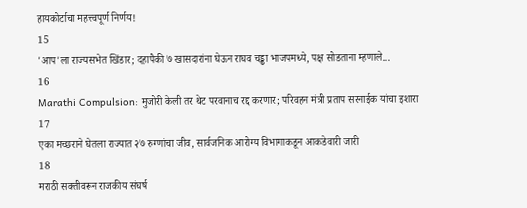हायकोर्टाचा महत्त्वपूर्ण निर्णय!
15
'आप'ला राज्यसभेत खिंडार; दहापैकी ७ खासदारांना घेऊन राघव चड्ढा भाजपमध्ये, पक्ष सोडताना म्हणाले...
16
Marathi Compulsion: मुजोरी केली तर थेट परवानाच रद्द करणार; परिवहन मंत्री प्रताप सरनाईक यांचा इशारा
17
एका मच्छराने घेतला राज्यात २७ रुग्णांचा जीव, सार्वजनिक आरोग्य विभागाकडून आकडेवारी जारी
18
मराठी सक्तीवरून राजकीय संघर्ष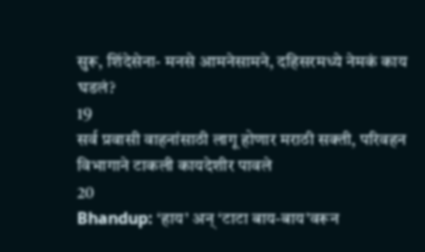सुरू, शिंदेसेना- मनसे आमनेसामने, दहिसरमध्ये नेमकं काय घडलं?
19
सर्व प्रवासी वाहनांसाठी लागू होणार मराठी सक्ती, परिवहन विभागाने टाकली कायदेशीर पावले
20
Bhandup: ‘हाय’ अन् ‘टाटा बाय-बाय’वरून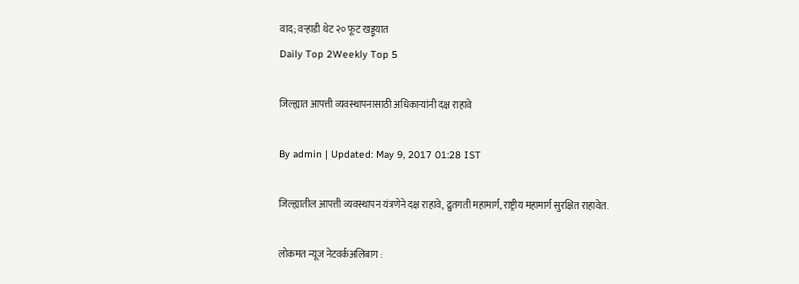वाद; वऱ्हाडी थेट २० फूट खड्ड्यात
Daily Top 2Weekly Top 5

जिल्ह्यात आपत्ती व्यवस्थापनासाठी अधिकाऱ्यांनी दक्ष राहावे

By admin | Updated: May 9, 2017 01:28 IST

जिल्ह्यातील आपत्ती व्यवस्थापन यंत्रणेने दक्ष राहावे, द्रुतगती महामार्ग, राष्ट्रीय महामार्ग सुरक्षित राहावेत.

लोकमत न्यूज नेटवर्कअलिबाग :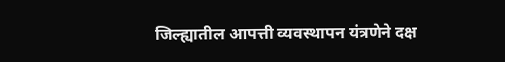जिल्ह्यातील आपत्ती व्यवस्थापन यंत्रणेने दक्ष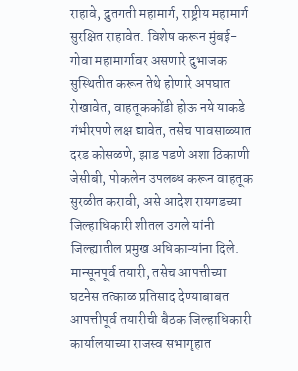राहावे, द्रुतगती महामार्ग, राष्ट्रीय महामार्ग सुरक्षित राहावेत. विशेष करून मुंबई-गोवा महामार्गावर असणारे दुभाजक सुस्थितीत करून तेथे होणारे अपघात रोखावेत, वाहतूककोंडी होऊ नये याकडे गंभीरपणे लक्ष द्यावेत, तसेच पावसाळ्यात दरड कोसळणे, झाड पडणे अशा ठिकाणी जेसीबी, पोकलेन उपलब्ध करून वाहतूक सुरळीत करावी, असे आदेश रायगडच्या जिल्हाधिकारी शीतल उगले यांनी जिल्ह्यातील प्रमुख अधिकाऱ्यांना दिले. मान्सूनपूर्व तयारी, तसेच आपत्तीच्या घटनेस तत्काळ प्रतिसाद देण्याबाबत आपत्तीपूर्व तयारीची बैठक जिल्हाधिकारी कार्यालयाच्या राजस्व सभागृहात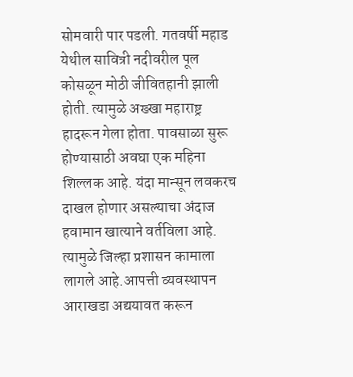सोमवारी पार पडली. गतवर्षी महाड येथील सावित्री नदीवरील पूल कोसळून मोठी जीवितहानी झाली होती. त्यामुळे अख्खा महाराष्ट्र हादरून गेला होता. पावसाळा सुरू होण्यासाठी अवघा एक महिना शिल्लक आहे. यंदा मान्सून लवकरच दाखल होणार असल्याचा अंदाज हवामान खात्याने वर्तविला आहे. त्यामुळे जिल्हा प्रशासन कामाला लागले आहे.आपत्ती व्यवस्थापन आराखडा अद्ययावत करून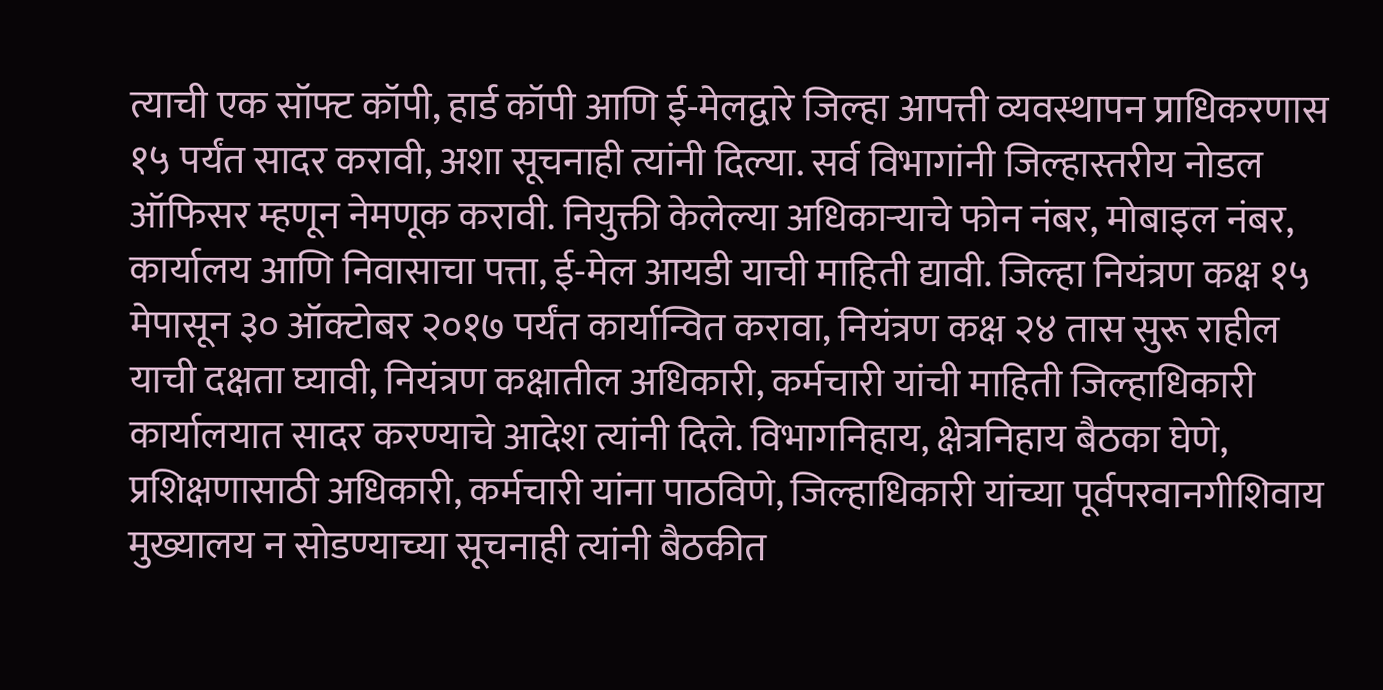त्याची एक सॉफ्ट कॉपी, हार्ड कॉपी आणि ई-मेलद्वारे जिल्हा आपत्ती व्यवस्थापन प्राधिकरणास १५ पर्यंत सादर करावी, अशा सूचनाही त्यांनी दिल्या. सर्व विभागांनी जिल्हास्तरीय नोडल ऑफिसर म्हणून नेमणूक करावी. नियुक्ती केलेल्या अधिकाऱ्याचे फोन नंबर, मोबाइल नंबर, कार्यालय आणि निवासाचा पत्ता, ई-मेल आयडी याची माहिती द्यावी. जिल्हा नियंत्रण कक्ष १५ मेपासून ३० ऑक्टोबर २०१७ पर्यंत कार्यान्वित करावा, नियंत्रण कक्ष २४ तास सुरू राहील याची दक्षता घ्यावी, नियंत्रण कक्षातील अधिकारी, कर्मचारी यांची माहिती जिल्हाधिकारी कार्यालयात सादर करण्याचे आदेश त्यांनी दिले. विभागनिहाय, क्षेत्रनिहाय बैठका घेणे, प्रशिक्षणासाठी अधिकारी, कर्मचारी यांना पाठविणे, जिल्हाधिकारी यांच्या पूर्वपरवानगीशिवाय मुख्यालय न सोडण्याच्या सूचनाही त्यांनी बैठकीत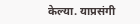केल्या. याप्रसंगी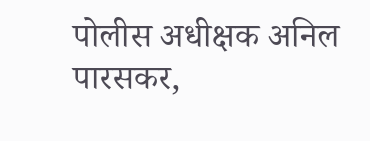पोलीस अधीक्षक अनिल पारसकर,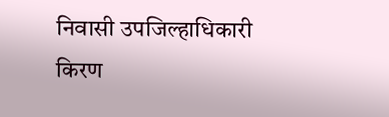निवासी उपजिल्हाधिकारी किरण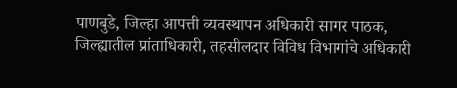पाणबुडे, जिल्हा आपत्ती व्यवस्थापन अधिकारी सागर पाठक, जिल्ह्यातील प्रांताधिकारी, तहसीलदार विविध विभागांचे अधिकारी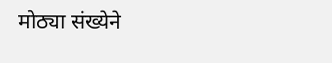मोठ्या संख्येने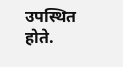उपस्थित होते.